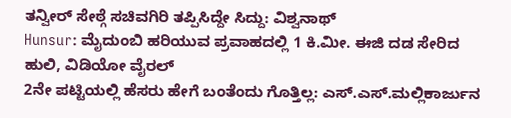ತನ್ವೀರ್ ಸೇಠ್ಗೆ ಸಚಿವಗಿರಿ ತಪ್ಪಿಸಿದ್ದೇ ಸಿದ್ದು: ವಿಶ್ವನಾಥ್
Hunsur: ಮೈದುಂಬಿ ಹರಿಯುವ ಪ್ರವಾಹದಲ್ಲಿ 1 ಕಿ.ಮೀ. ಈಜಿ ದಡ ಸೇರಿದ ಹುಲಿ, ವಿಡಿಯೋ ವೈರಲ್
2ನೇ ಪಟ್ಟಿಯಲ್ಲಿ ಹೆಸರು ಹೇಗೆ ಬಂತೆಂದು ಗೊತ್ತಿಲ್ಲ: ಎಸ್.ಎಸ್.ಮಲ್ಲಿಕಾರ್ಜುನ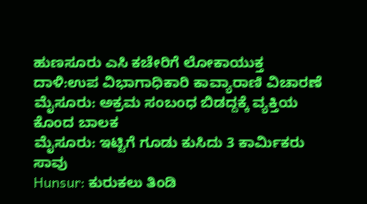ಹುಣಸೂರು ಎಸಿ ಕಚೇರಿಗೆ ಲೋಕಾಯುಕ್ತ ದಾಳಿ:ಉಪ ವಿಭಾಗಾಧಿಕಾರಿ ಕಾವ್ಯಾರಾಣಿ ವಿಚಾರಣೆ
ಮೈಸೂರು: ಅಕ್ರಮ ಸಂಬಂಧ ಬಿಡದ್ದಕ್ಕೆ ವ್ಯಕ್ತಿಯ ಕೊಂದ ಬಾಲಕ
ಮೈಸೂರು: ಇಟ್ಟಿಗೆ ಗೂಡು ಕುಸಿದು 3 ಕಾರ್ಮಿಕರು ಸಾವು
Hunsur: ಕುರುಕಲು ತಿಂಡಿ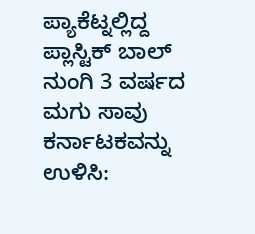ಪ್ಯಾಕೆಟ್ನಲ್ಲಿದ್ದ ಪ್ಲಾಸ್ಟಿಕ್ ಬಾಲ್ ನುಂಗಿ 3 ವರ್ಷದ ಮಗು ಸಾವು
ಕರ್ನಾಟಕವನ್ನು ಉಳಿಸಿ: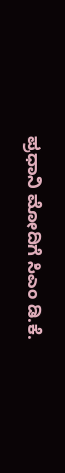ಪ್ರಧಾನಿ ಮೋದಿಗೆ ಸಿಎಂ ಡಿ.ಕೆ.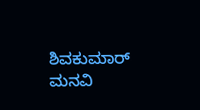ಶಿವಕುಮಾರ್ ಮನವಿ